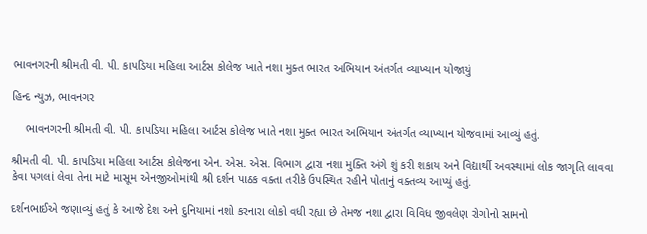ભાવનગરની શ્રીમતી વી. પી. કાપડિયા મહિલા આર્ટસ કોલેજ ખાતે નશા મુક્ત ભારત અભિયાન અંતર્ગત વ્યાખ્યાન યોજાયું

હિન્દ ન્યુઝ, ભાવનગર

    ભાવનગરની શ્રીમતી વી. પી. કાપડિયા મહિલા આર્ટસ કોલેજ ખાતે નશા મુક્ત ભારત અભિયાન અંતર્ગત વ્યાખ્યાન યોજવામાં આવ્યું હતું.

શ્રીમતી વી. પી. કાપડિયા મહિલા આર્ટસ કોલેજના એન. એસ. એસ. વિભાગ દ્વારા નશા મુક્તિ અંગે શું કરી શકાય અને વિદ્યાર્થી અવસ્થામાં લોક જાગૃતિ લાવવા કેવા પગલાં લેવા તેના માટે માસૂમ એનજીઓમાંથી શ્રી દર્શન પાઠક વક્તા તરીકે ઉપસ્થિત રહીને પોતાનું વક્તવ્ય આપ્યું હતું.

દર્શનભાઈએ જણાવ્યું હતું કે આજે દેશ અને દુનિયામાં નશો કરનારા લોકો વધી રહ્યા છે તેમજ નશા દ્વારા વિવિધ જીવલેણ રોગોનો સામનો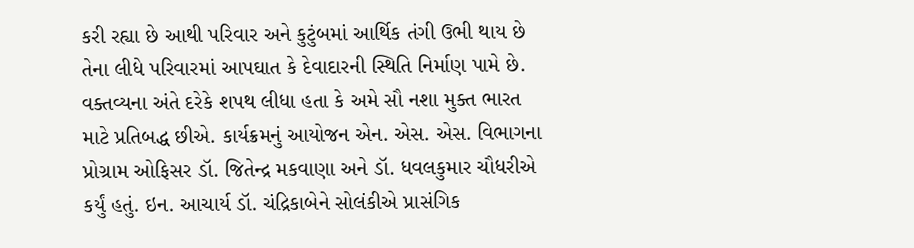કરી રહ્યા છે આથી પરિવાર અને કુટુંબમાં આર્થિક તંગી ઉભી થાય છે તેના લીધે પરિવારમાં આપઘાત કે દેવાદારની સ્થિતિ નિર્માણ પામે છે. વક્તવ્યના અંતે દરેકે શપથ લીધા હતા કે અમે સૌ નશા મુક્ત ભારત માટે પ્રતિબદ્ધ છીએ. કાર્યક્રમનું આયોજન એન. એસ. એસ. વિભાગના પ્રોગ્રામ ઓફિસર ડૉ. જિતેન્દ્ર મકવાણા અને ડૉ. ધવલકુમાર ચૌધરીએ કર્યું હતું. ઇન. આચાર્ય ડૉ. ચંદ્રિકાબેને સોલંકીએ પ્રાસંગિક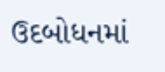ઉદબોધનમાં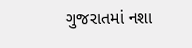ગુજરાતમાં નશા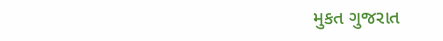મુકત ગુજરાત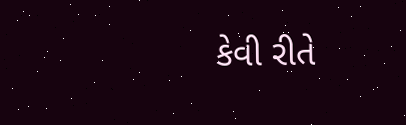કેવી રીતે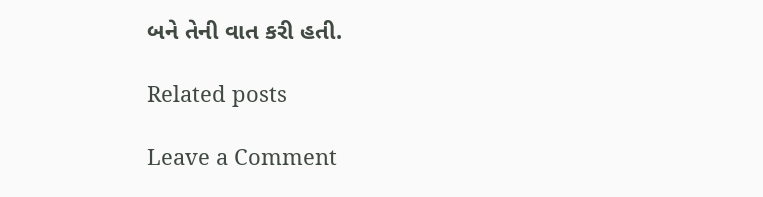બને તેની વાત કરી હતી.

Related posts

Leave a Comment